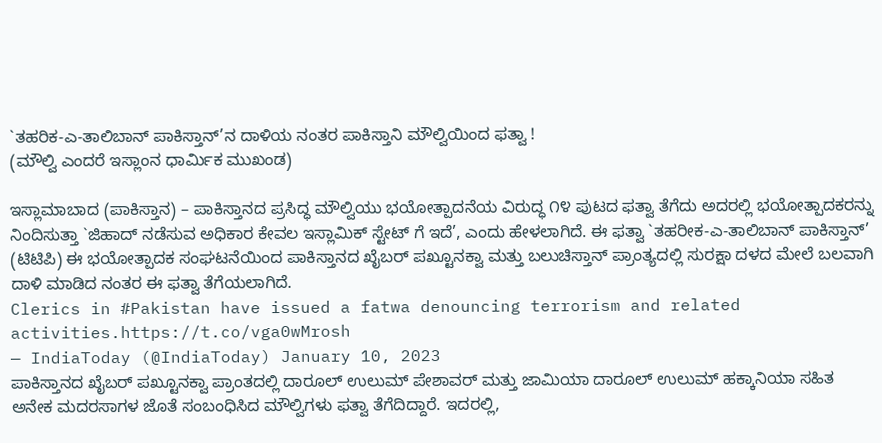`ತಹರಿಕ-ಎ-ತಾಲಿಬಾನ್ ಪಾಕಿಸ್ತಾನ್’ನ ದಾಳಿಯ ನಂತರ ಪಾಕಿಸ್ತಾನಿ ಮೌಲ್ವಿಯಿಂದ ಫತ್ವಾ !
(ಮೌಲ್ವಿ ಎಂದರೆ ಇಸ್ಲಾಂನ ಧಾರ್ಮಿಕ ಮುಖಂಡ)

ಇಸ್ಲಾಮಾಬಾದ (ಪಾಕಿಸ್ತಾನ) – ಪಾಕಿಸ್ತಾನದ ಪ್ರಸಿದ್ಧ ಮೌಲ್ವಿಯು ಭಯೋತ್ಪಾದನೆಯ ವಿರುದ್ಧ ೧೪ ಪುಟದ ಫತ್ವಾ ತೆಗೆದು ಅದರಲ್ಲಿ ಭಯೋತ್ಪಾದಕರನ್ನು ನಿಂದಿಸುತ್ತಾ `ಜಿಹಾದ್ ನಡೆಸುವ ಅಧಿಕಾರ ಕೇವಲ ಇಸ್ಲಾಮಿಕ್ ಸ್ಟೇಟ್ ಗೆ ಇದೆ’, ಎಂದು ಹೇಳಲಾಗಿದೆ. ಈ ಫತ್ವಾ `ತಹರೀಕ-ಎ-ತಾಲಿಬಾನ್ ಪಾಕಿಸ್ತಾನ್’ (ಟಿಟಿಪಿ) ಈ ಭಯೋತ್ಪಾದಕ ಸಂಘಟನೆಯಿಂದ ಪಾಕಿಸ್ತಾನದ ಖೈಬರ್ ಪಖ್ಟೂನಕ್ವಾ ಮತ್ತು ಬಲುಚಿಸ್ತಾನ್ ಪ್ರಾಂತ್ಯದಲ್ಲಿ ಸುರಕ್ಷಾ ದಳದ ಮೇಲೆ ಬಲವಾಗಿ ದಾಳಿ ಮಾಡಿದ ನಂತರ ಈ ಫತ್ವಾ ತೆಗೆಯಲಾಗಿದೆ.
Clerics in #Pakistan have issued a fatwa denouncing terrorism and related activities.https://t.co/vga0wMrosh
— IndiaToday (@IndiaToday) January 10, 2023
ಪಾಕಿಸ್ತಾನದ ಖೈಬರ್ ಪಖ್ಟೂನಕ್ವಾ ಪ್ರಾಂತದಲ್ಲಿ ದಾರೂಲ್ ಉಲುಮ್ ಪೇಶಾವರ್ ಮತ್ತು ಜಾಮಿಯಾ ದಾರೂಲ್ ಉಲುಮ್ ಹಕ್ಕಾನಿಯಾ ಸಹಿತ ಅನೇಕ ಮದರಸಾಗಳ ಜೊತೆ ಸಂಬಂಧಿಸಿದ ಮೌಲ್ವಿಗಳು ಫತ್ವಾ ತೆಗೆದಿದ್ದಾರೆ. ಇದರಲ್ಲಿ,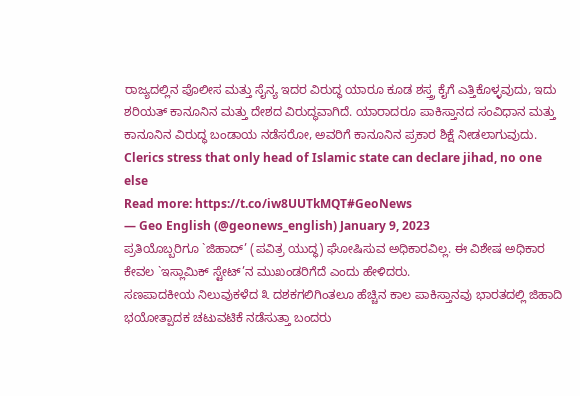ರಾಜ್ಯದಲ್ಲಿನ ಪೊಲೀಸ ಮತ್ತು ಸೈನ್ಯ ಇದರ ವಿರುದ್ಧ ಯಾರೂ ಕೂಡ ಶಸ್ತ್ರ ಕೈಗೆ ಎತ್ತಿಕೊಳ್ಳವುದು, ಇದು ಶರಿಯತ್ ಕಾನೂನಿನ ಮತ್ತು ದೇಶದ ವಿರುದ್ಧವಾಗಿದೆ. ಯಾರಾದರೂ ಪಾಕಿಸ್ತಾನದ ಸಂವಿಧಾನ ಮತ್ತು ಕಾನೂನಿನ ವಿರುದ್ಧ ಬಂಡಾಯ ನಡೆಸರೋ, ಅವರಿಗೆ ಕಾನೂನಿನ ಪ್ರಕಾರ ಶಿಕ್ಷೆ ನೀಡಲಾಗುವುದು.
Clerics stress that only head of Islamic state can declare jihad, no one else
Read more: https://t.co/iw8UUTkMQT#GeoNews
— Geo English (@geonews_english) January 9, 2023
ಪ್ರತಿಯೊಬ್ಬರಿಗೂ `ಜಿಹಾದ್’ (ಪವಿತ್ರ ಯುದ್ಧ) ಘೋಷಿಸುವ ಅಧಿಕಾರವಿಲ್ಲ. ಈ ವಿಶೇಷ ಅಧಿಕಾರ ಕೇವಲ `ಇಸ್ಲಾಮಿಕ್ ಸ್ಟೇಟ್’ನ ಮುಖಂಡರಿಗೆದೆ ಎಂದು ಹೇಳಿದರು.
ಸಣಪಾದಕೀಯ ನಿಲುವುಕಳೆದ ೩ ದಶಕಗಲಿಗಿಂತಲೂ ಹೆಚ್ಚಿನ ಕಾಲ ಪಾಕಿಸ್ತಾನವು ಭಾರತದಲ್ಲಿ ಜಿಹಾದಿ ಭಯೋತ್ಪಾದಕ ಚಟುವಟಿಕೆ ನಡೆಸುತ್ತಾ ಬಂದರು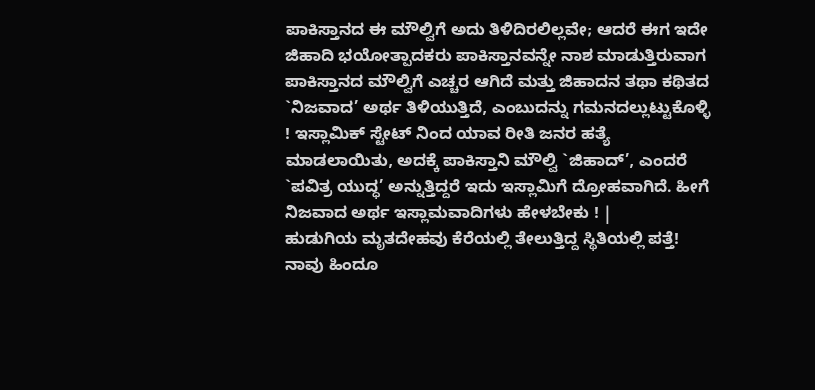ಪಾಕಿಸ್ತಾನದ ಈ ಮೌಲ್ವಿಗೆ ಅದು ತಿಳಿದಿರಲಿಲ್ಲವೇ; ಆದರೆ ಈಗ ಇದೇ ಜಿಹಾದಿ ಭಯೋತ್ಪಾದಕರು ಪಾಕಿಸ್ತಾನವನ್ನೇ ನಾಶ ಮಾಡುತ್ತಿರುವಾಗ ಪಾಕಿಸ್ತಾನದ ಮೌಲ್ವಿಗೆ ಎಚ್ಚರ ಆಗಿದೆ ಮತ್ತು ಜಿಹಾದನ ತಥಾ ಕಥಿತದ `ನಿಜವಾದ’ ಅರ್ಥ ತಿಳಿಯುತ್ತಿದೆ, ಎಂಬುದನ್ನು ಗಮನದಲ್ಲುಟ್ಟುಕೊಳ್ಳಿ ! ಇಸ್ಲಾಮಿಕ್ ಸ್ಟೇಟ್ ನಿಂದ ಯಾವ ರೀತಿ ಜನರ ಹತ್ಯೆ ಮಾಡಲಾಯಿತು, ಅದಕ್ಕೆ ಪಾಕಿಸ್ತಾನಿ ಮೌಲ್ವಿ `ಜಿಹಾದ್’, ಎಂದರೆ `ಪವಿತ್ರ ಯುದ್ಧ’ ಅನ್ನುತ್ತಿದ್ದರೆ ಇದು ಇಸ್ಲಾಮಿಗೆ ದ್ರೋಹವಾಗಿದೆ. ಹೀಗೆ ನಿಜವಾದ ಅರ್ಥ ಇಸ್ಲಾಮವಾದಿಗಳು ಹೇಳಬೇಕು ! |
ಹುಡುಗಿಯ ಮೃತದೇಹವು ಕೆರೆಯಲ್ಲಿ ತೇಲುತ್ತಿದ್ದ ಸ್ಥಿತಿಯಲ್ಲಿ ಪತ್ತೆ!
ನಾವು ಹಿಂದೂ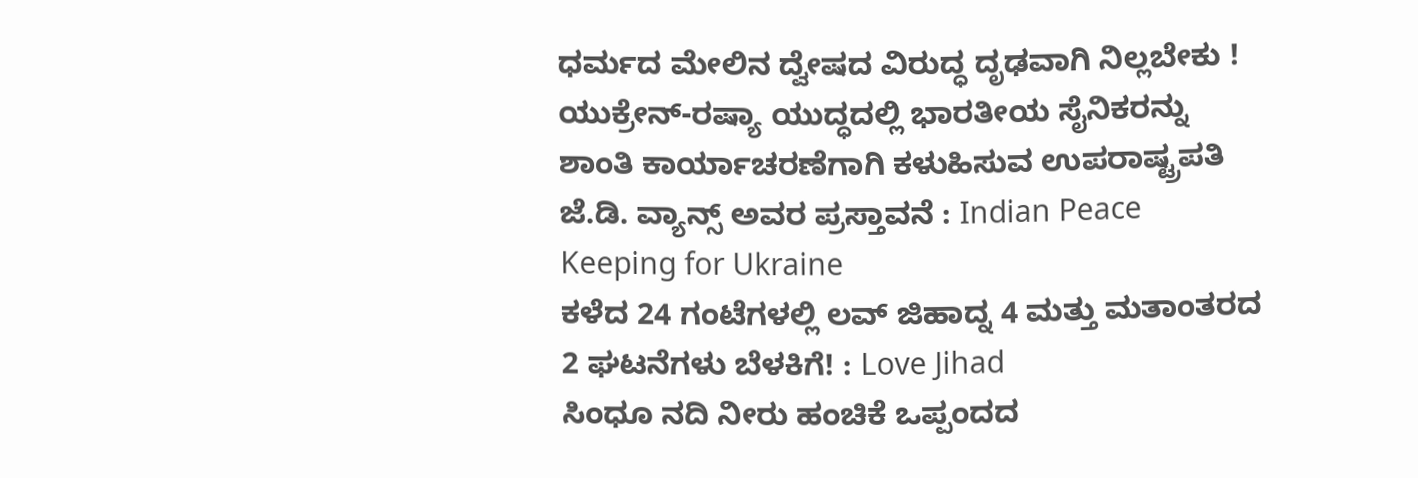ಧರ್ಮದ ಮೇಲಿನ ದ್ವೇಷದ ವಿರುದ್ಧ ದೃಢವಾಗಿ ನಿಲ್ಲಬೇಕು !
ಯುಕ್ರೇನ್-ರಷ್ಯಾ ಯುದ್ಧದಲ್ಲಿ ಭಾರತೀಯ ಸೈನಿಕರನ್ನು ಶಾಂತಿ ಕಾರ್ಯಾಚರಣೆಗಾಗಿ ಕಳುಹಿಸುವ ಉಪರಾಷ್ಟ್ರಪತಿ ಜೆ.ಡಿ. ವ್ಯಾನ್ಸ್ ಅವರ ಪ್ರಸ್ತಾವನೆ : Indian Peace Keeping for Ukraine
ಕಳೆದ 24 ಗಂಟೆಗಳಲ್ಲಿ ಲವ್ ಜಿಹಾದ್ನ 4 ಮತ್ತು ಮತಾಂತರದ 2 ಘಟನೆಗಳು ಬೆಳಕಿಗೆ! : Love Jihad
ಸಿಂಧೂ ನದಿ ನೀರು ಹಂಚಿಕೆ ಒಪ್ಪಂದದ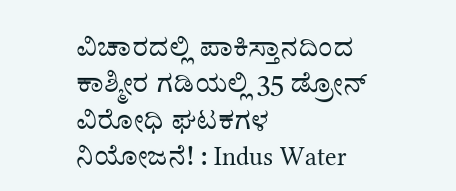ವಿಚಾರದಲ್ಲಿ ಪಾಕಿಸ್ತಾನದಿಂದ ಕಾಶ್ಮೀರ ಗಡಿಯಲ್ಲಿ 35 ಡ್ರೋನ್ ವಿರೋಧಿ ಘಟಕಗಳ ನಿಯೋಜನೆ! : Indus Water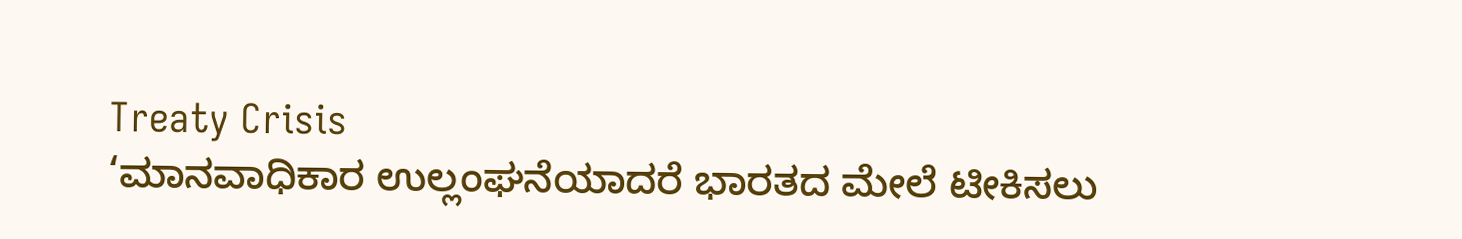Treaty Crisis
‘ಮಾನವಾಧಿಕಾರ ಉಲ್ಲಂಘನೆಯಾದರೆ ಭಾರತದ ಮೇಲೆ ಟೀಕಿಸಲು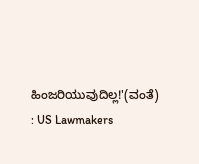ಹಿಂಜರಿಯುವುದಿಲ್ಲ!'(ವಂತೆ) : US Lawmakers